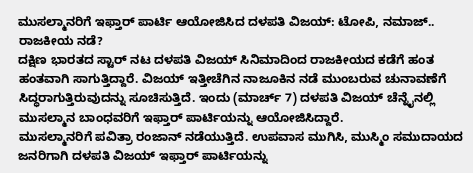ಮುಸಲ್ಮಾನರಿಗೆ ಇಫ್ತಾರ್ ಪಾರ್ಟಿ ಆಯೋಜಿಸಿದ ದಳಪತಿ ವಿಜಯ್: ಟೋಪಿ, ನಮಾಜ್.. ರಾಜಕೀಯ ನಡೆ?
ದಕ್ಷಿಣ ಭಾರತದ ಸ್ಟಾರ್ ನಟ ದಳಪತಿ ವಿಜಯ್ ಸಿನಿಮಾದಿಂದ ರಾಜಕೀಯದ ಕಡೆಗೆ ಹಂತ ಹಂತವಾಗಿ ಸಾಗುತ್ತಿದ್ದಾರೆ. ವಿಜಯ್ ಇತ್ತೀಚೆಗಿನ ನಾಜೂಕಿನ ನಡೆ ಮುಂಬರುವ ಚುನಾವಣೆಗೆ ಸಿದ್ಧರಾಗುತ್ತಿರುವುದನ್ನು ಸೂಚಿಸುತ್ತಿದೆ. ಇಂದು (ಮಾರ್ಚ್ 7) ದಳಪತಿ ವಿಜಯ್ ಚೆನ್ನೈನಲ್ಲಿ ಮುಸಲ್ಮಾನ ಬಾಂಧವರಿಗೆ ಇಫ್ತಾರ್ ಪಾರ್ಟಿಯನ್ನು ಆಯೋಜಿಸಿದ್ದಾರೆ.
ಮುಸಲ್ಮಾನರಿಗೆ ಪವಿತ್ರಾ ರಂಜಾನ್ ನಡೆಯುತ್ತಿದೆ. ಉಪವಾಸ ಮುಗಿಸಿ, ಮುಸ್ಮಿಂ ಸಮುದಾಯದ ಜನರಿಗಾಗಿ ದಳಪತಿ ವಿಜಯ್ ಇಫ್ತಾರ್ ಪಾರ್ಟಿಯನ್ನು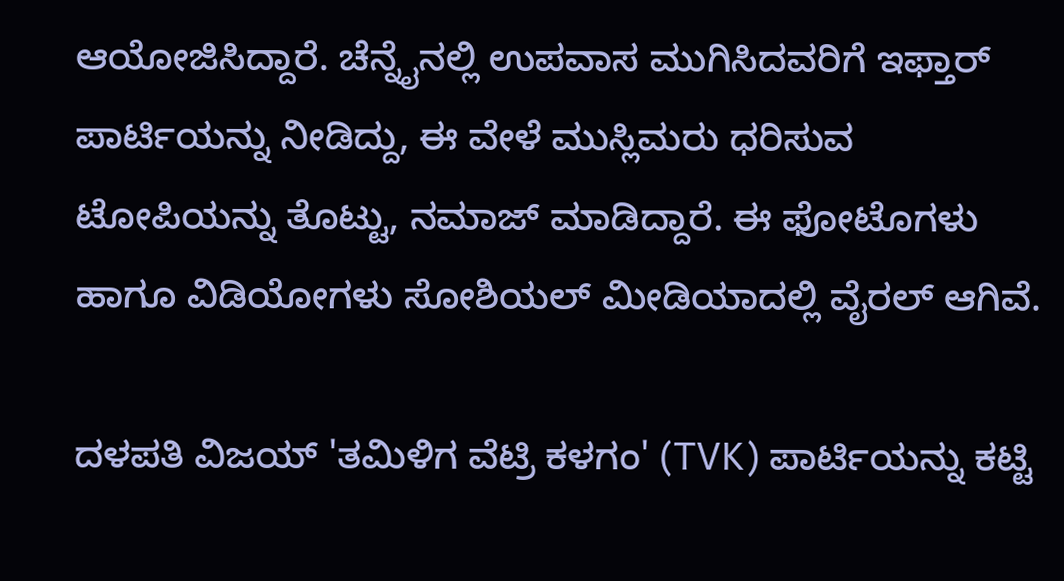ಆಯೋಜಿಸಿದ್ದಾರೆ. ಚೆನ್ನೈನಲ್ಲಿ ಉಪವಾಸ ಮುಗಿಸಿದವರಿಗೆ ಇಫ್ತಾರ್ ಪಾರ್ಟಿಯನ್ನು ನೀಡಿದ್ದು, ಈ ವೇಳೆ ಮುಸ್ಲಿಮರು ಧರಿಸುವ ಟೋಪಿಯನ್ನು ತೊಟ್ಟು, ನಮಾಜ್ ಮಾಡಿದ್ದಾರೆ. ಈ ಫೋಟೊಗಳು ಹಾಗೂ ವಿಡಿಯೋಗಳು ಸೋಶಿಯಲ್ ಮೀಡಿಯಾದಲ್ಲಿ ವೈರಲ್ ಆಗಿವೆ.

ದಳಪತಿ ವಿಜಯ್ 'ತಮಿಳಿಗ ವೆಟ್ರಿ ಕಳಗಂ' (TVK) ಪಾರ್ಟಿಯನ್ನು ಕಟ್ಟಿ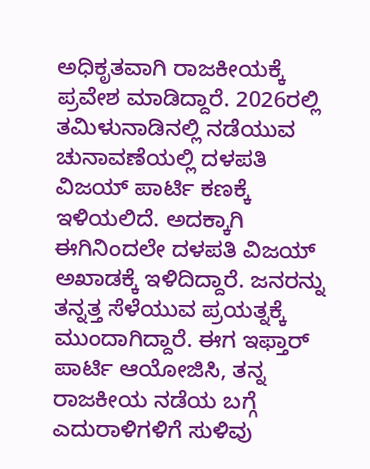ಅಧಿಕೃತವಾಗಿ ರಾಜಕೀಯಕ್ಕೆ ಪ್ರವೇಶ ಮಾಡಿದ್ದಾರೆ. 2026ರಲ್ಲಿ ತಮಿಳುನಾಡಿನಲ್ಲಿ ನಡೆಯುವ ಚುನಾವಣೆಯಲ್ಲಿ ದಳಪತಿ ವಿಜಯ್ ಪಾರ್ಟಿ ಕಣಕ್ಕೆ ಇಳಿಯಲಿದೆ. ಅದಕ್ಕಾಗಿ ಈಗಿನಿಂದಲೇ ದಳಪತಿ ವಿಜಯ್ ಅಖಾಡಕ್ಕೆ ಇಳಿದಿದ್ದಾರೆ. ಜನರನ್ನು ತನ್ನತ್ತ ಸೆಳೆಯುವ ಪ್ರಯತ್ನಕ್ಕೆ ಮುಂದಾಗಿದ್ದಾರೆ. ಈಗ ಇಫ್ತಾರ್ ಪಾರ್ಟಿ ಆಯೋಜಿಸಿ, ತನ್ನ ರಾಜಕೀಯ ನಡೆಯ ಬಗ್ಗೆ ಎದುರಾಳಿಗಳಿಗೆ ಸುಳಿವು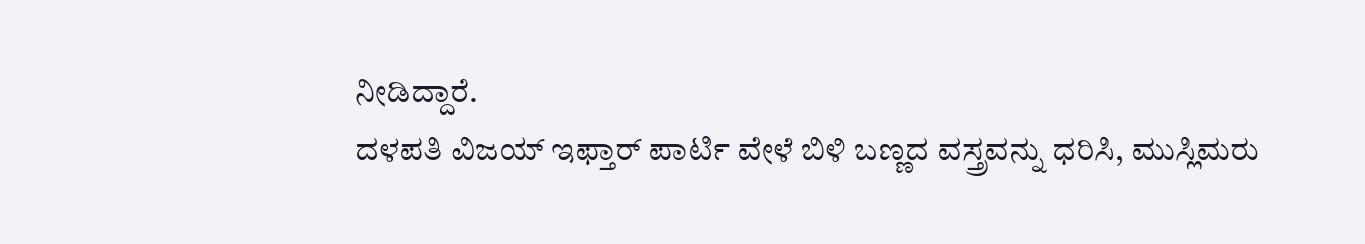ನೀಡಿದ್ದಾರೆ.
ದಳಪತಿ ವಿಜಯ್ ಇಫ್ತಾರ್ ಪಾರ್ಟಿ ವೇಳೆ ಬಿಳಿ ಬಣ್ಣದ ವಸ್ತ್ರವನ್ನು ಧರಿಸಿ, ಮುಸ್ಲಿಮರು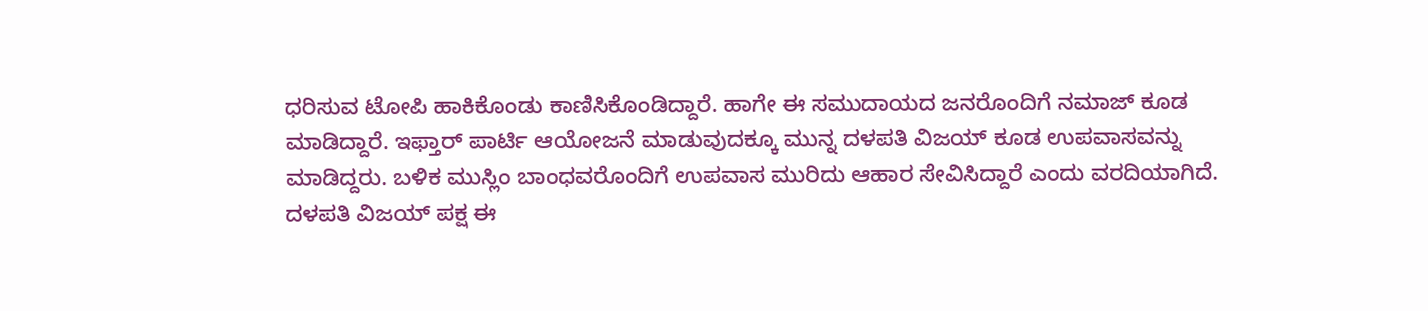ಧರಿಸುವ ಟೋಪಿ ಹಾಕಿಕೊಂಡು ಕಾಣಿಸಿಕೊಂಡಿದ್ದಾರೆ. ಹಾಗೇ ಈ ಸಮುದಾಯದ ಜನರೊಂದಿಗೆ ನಮಾಜ್ ಕೂಡ ಮಾಡಿದ್ದಾರೆ. ಇಫ್ತಾರ್ ಪಾರ್ಟಿ ಆಯೋಜನೆ ಮಾಡುವುದಕ್ಕೂ ಮುನ್ನ ದಳಪತಿ ವಿಜಯ್ ಕೂಡ ಉಪವಾಸವನ್ನು ಮಾಡಿದ್ದರು. ಬಳಿಕ ಮುಸ್ಲಿಂ ಬಾಂಧವರೊಂದಿಗೆ ಉಪವಾಸ ಮುರಿದು ಆಹಾರ ಸೇವಿಸಿದ್ದಾರೆ ಎಂದು ವರದಿಯಾಗಿದೆ.
ದಳಪತಿ ವಿಜಯ್ ಪಕ್ಷ ಈ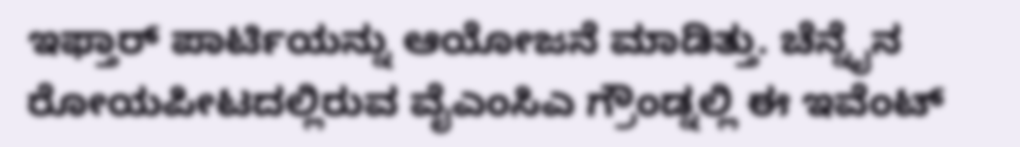ಇಫ್ತಾರ್ ಪಾರ್ಟಿಯನ್ನು ಆಯೋಜನೆ ಮಾಡಿತ್ತು. ಚೆನ್ನೈನ ರೋಯಪೀಟದಲ್ಲಿರುವ ವೈಎಂಸಿಎ ಗ್ರೌಂಡ್ನಲ್ಲಿ ಈ ಇವೆಂಟ್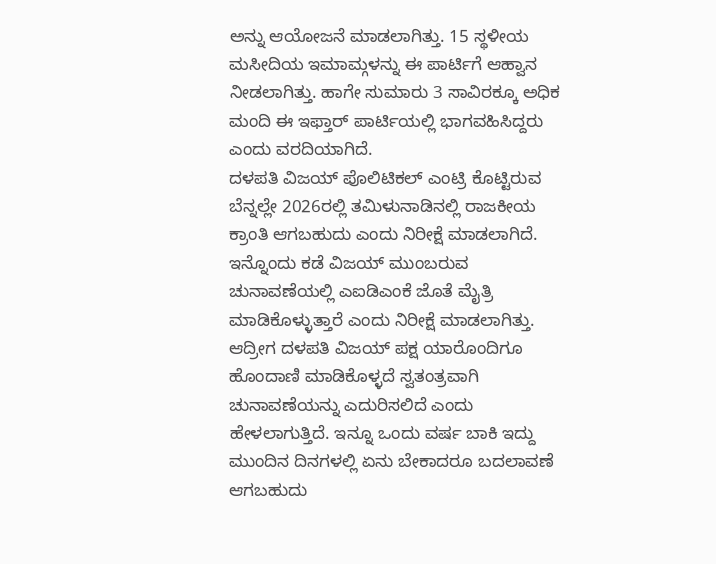ಅನ್ನು ಆಯೋಜನೆ ಮಾಡಲಾಗಿತ್ತು. 15 ಸ್ಥಳೀಯ ಮಸೀದಿಯ ಇಮಾಮ್ಗಳನ್ನು ಈ ಪಾರ್ಟಿಗೆ ಆಹ್ವಾನ ನೀಡಲಾಗಿತ್ತು. ಹಾಗೇ ಸುಮಾರು 3 ಸಾವಿರಕ್ಕೂ ಅಧಿಕ ಮಂದಿ ಈ ಇಫ್ತಾರ್ ಪಾರ್ಟಿಯಲ್ಲಿ ಭಾಗವಹಿಸಿದ್ದರು ಎಂದು ವರದಿಯಾಗಿದೆ.
ದಳಪತಿ ವಿಜಯ್ ಪೊಲಿಟಿಕಲ್ ಎಂಟ್ರಿ ಕೊಟ್ಟಿರುವ ಬೆನ್ನಲ್ಲೇ 2026ರಲ್ಲಿ ತಮಿಳುನಾಡಿನಲ್ಲಿ ರಾಜಕೀಯ ಕ್ರಾಂತಿ ಆಗಬಹುದು ಎಂದು ನಿರೀಕ್ಷೆ ಮಾಡಲಾಗಿದೆ. ಇನ್ನೊಂದು ಕಡೆ ವಿಜಯ್ ಮುಂಬರುವ ಚುನಾವಣೆಯಲ್ಲಿ ಎಐಡಿಎಂಕೆ ಜೊತೆ ಮೈತ್ರಿ ಮಾಡಿಕೊಳ್ಳುತ್ತಾರೆ ಎಂದು ನಿರೀಕ್ಷೆ ಮಾಡಲಾಗಿತ್ತು. ಆದ್ರೀಗ ದಳಪತಿ ವಿಜಯ್ ಪಕ್ಷ ಯಾರೊಂದಿಗೂ ಹೊಂದಾಣಿ ಮಾಡಿಕೊಳ್ಳದೆ ಸ್ವತಂತ್ರವಾಗಿ ಚುನಾವಣೆಯನ್ನು ಎದುರಿಸಲಿದೆ ಎಂದು ಹೇಳಲಾಗುತ್ತಿದೆ. ಇನ್ನೂ ಒಂದು ವರ್ಷ ಬಾಕಿ ಇದ್ದು ಮುಂದಿನ ದಿನಗಳಲ್ಲಿ ಏನು ಬೇಕಾದರೂ ಬದಲಾವಣೆ ಆಗಬಹುದು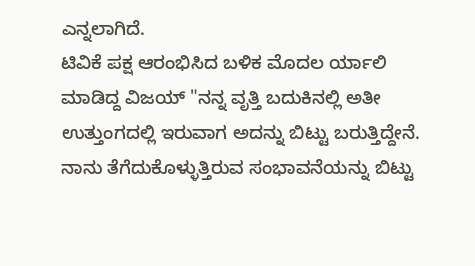ಎನ್ನಲಾಗಿದೆ.
ಟಿವಿಕೆ ಪಕ್ಷ ಆರಂಭಿಸಿದ ಬಳಿಕ ಮೊದಲ ರ್ಯಾಲಿ ಮಾಡಿದ್ದ ವಿಜಯ್ "ನನ್ನ ವೃತ್ತಿ ಬದುಕಿನಲ್ಲಿ ಅತೀ ಉತ್ತುಂಗದಲ್ಲಿ ಇರುವಾಗ ಅದನ್ನು ಬಿಟ್ಟು ಬರುತ್ತಿದ್ದೇನೆ. ನಾನು ತೆಗೆದುಕೊಳ್ಳುತ್ತಿರುವ ಸಂಭಾವನೆಯನ್ನು ಬಿಟ್ಟು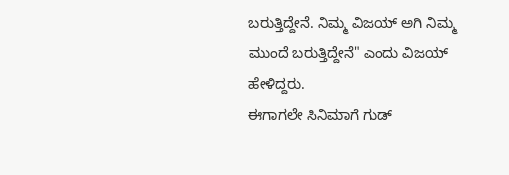ಬರುತ್ತಿದ್ದೇನೆ. ನಿಮ್ಮ ವಿಜಯ್ ಅಗಿ ನಿಮ್ಮ ಮುಂದೆ ಬರುತ್ತಿದ್ದೇನೆ" ಎಂದು ವಿಜಯ್ ಹೇಳಿದ್ದರು.
ಈಗಾಗಲೇ ಸಿನಿಮಾಗೆ ಗುಡ್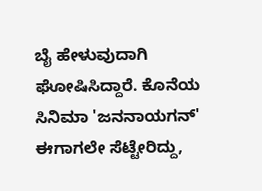ಬೈ ಹೇಳುವುದಾಗಿ ಘೋಷಿಸಿದ್ದಾರೆ. ಕೊನೆಯ ಸಿನಿಮಾ 'ಜನನಾಯಗನ್' ಈಗಾಗಲೇ ಸೆಟ್ಟೇರಿದ್ದು,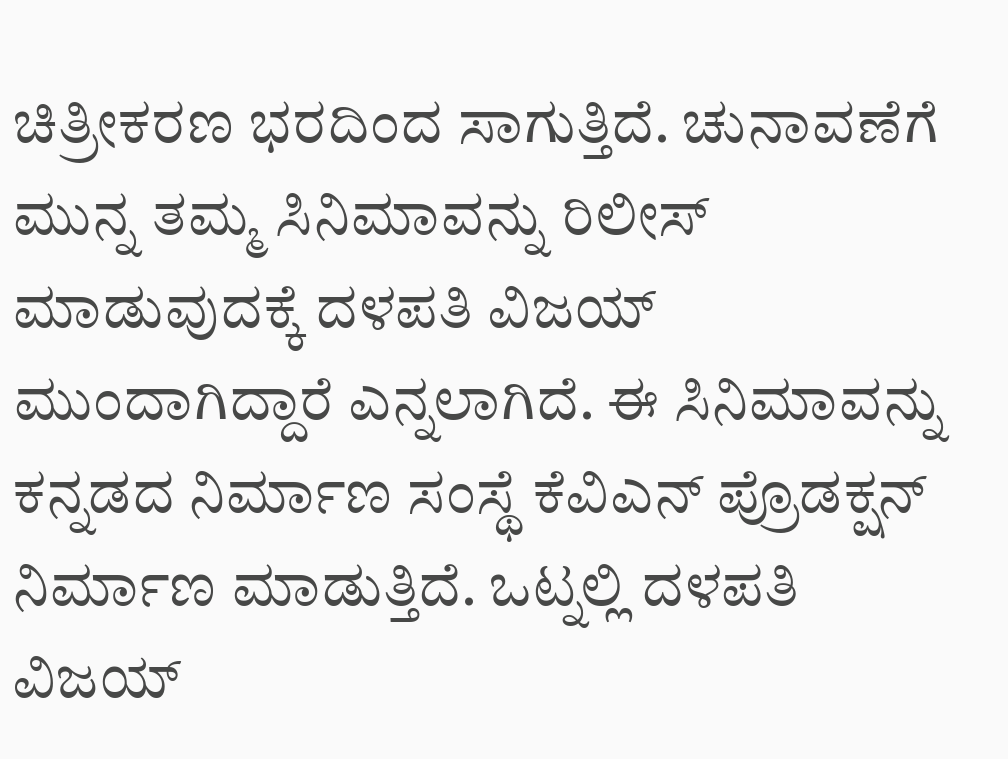ಚಿತ್ರೀಕರಣ ಭರದಿಂದ ಸಾಗುತ್ತಿದೆ. ಚುನಾವಣೆಗೆ ಮುನ್ನ ತಮ್ಮ ಸಿನಿಮಾವನ್ನು ರಿಲೀಸ್ ಮಾಡುವುದಕ್ಕೆ ದಳಪತಿ ವಿಜಯ್ ಮುಂದಾಗಿದ್ದಾರೆ ಎನ್ನಲಾಗಿದೆ. ಈ ಸಿನಿಮಾವನ್ನು ಕನ್ನಡದ ನಿರ್ಮಾಣ ಸಂಸ್ಥೆ ಕೆವಿಎನ್ ಪ್ರೊಡಕ್ಷನ್ ನಿರ್ಮಾಣ ಮಾಡುತ್ತಿದೆ. ಒಟ್ನಲ್ಲಿ ದಳಪತಿ ವಿಜಯ್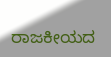ರಾಜಕೀಯದ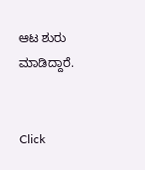ಆಟ ಶುರು ಮಾಡಿದ್ದಾರೆ.


Click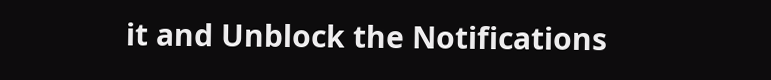it and Unblock the Notifications